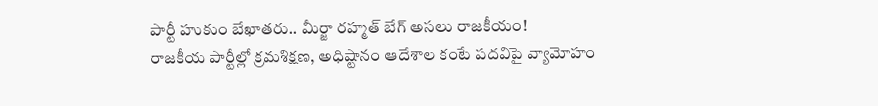పార్టీ హుకుం బేఖాతరు.. మీర్జా రహ్మత్ బేగ్ అసలు రాజకీయం!
రాజకీయ పార్టీల్లో క్రమశిక్షణ, అధిష్టానం ఆదేశాల కంటే పదవిపై వ్యామోహం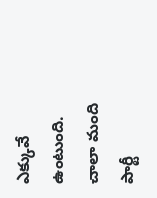ఎక్కువే ఉంటుంది. చాలా మంది పార్టీ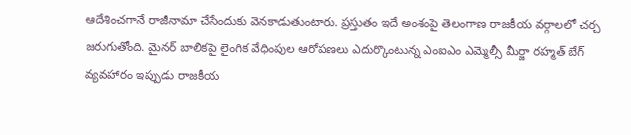ఆదేశించగానే రాజీనామా చేసేందుకు వెనకాడుతుంటారు. ప్రస్తుతం ఇదే అంశంపై తెలంగాణ రాజకీయ వర్గాలలో చర్చ జరుగుతోంది. మైనర్ బాలికపై లైంగిక వేధింపుల ఆరోపణలు ఎదుర్కొంటున్న ఎంఐఎం ఎమ్మెల్సీ మీర్జా రహ్మత్ బేగ్ వ్యవహారం ఇప్పుడు రాజకీయ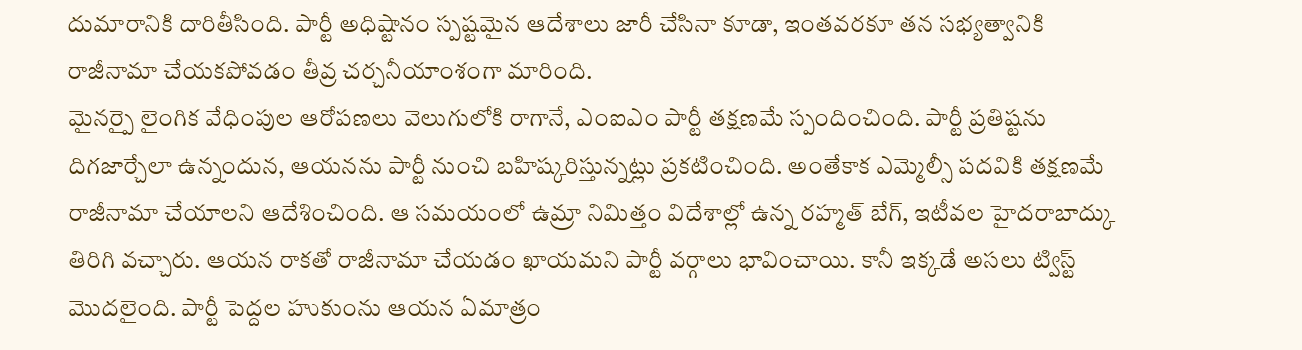దుమారానికి దారితీసింది. పార్టీ అధిష్టానం స్పష్టమైన ఆదేశాలు జారీ చేసినా కూడా, ఇంతవరకూ తన సభ్యత్వానికి రాజీనామా చేయకపోవడం తీవ్ర చర్చనీయాంశంగా మారింది.
మైనర్పై లైంగిక వేధింపుల ఆరోపణలు వెలుగులోకి రాగానే, ఎంఐఎం పార్టీ తక్షణమే స్పందించింది. పార్టీ ప్రతిష్టను దిగజార్చేలా ఉన్నందున, ఆయనను పార్టీ నుంచి బహిష్కరిస్తున్నట్లు ప్రకటించింది. అంతేకాక ఎమ్మెల్సీ పదవికి తక్షణమే రాజీనామా చేయాలని ఆదేశించింది. ఆ సమయంలో ఉమ్రా నిమిత్తం విదేశాల్లో ఉన్న రహ్మత్ బేగ్, ఇటీవల హైదరాబాద్కు తిరిగి వచ్చారు. ఆయన రాకతో రాజీనామా చేయడం ఖాయమని పార్టీ వర్గాలు భావించాయి. కానీ ఇక్కడే అసలు ట్విస్ట్ మొదలైంది. పార్టీ పెద్దల హుకుంను ఆయన ఏమాత్రం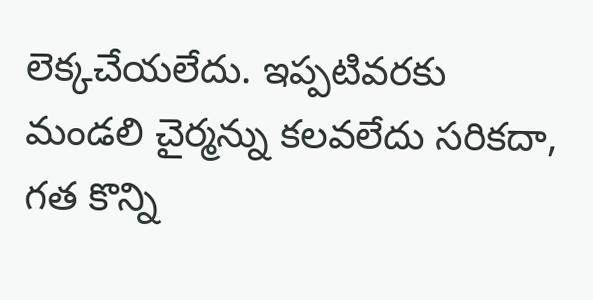లెక్కచేయలేదు. ఇప్పటివరకు మండలి చైర్మన్ను కలవలేదు సరికదా, గత కొన్ని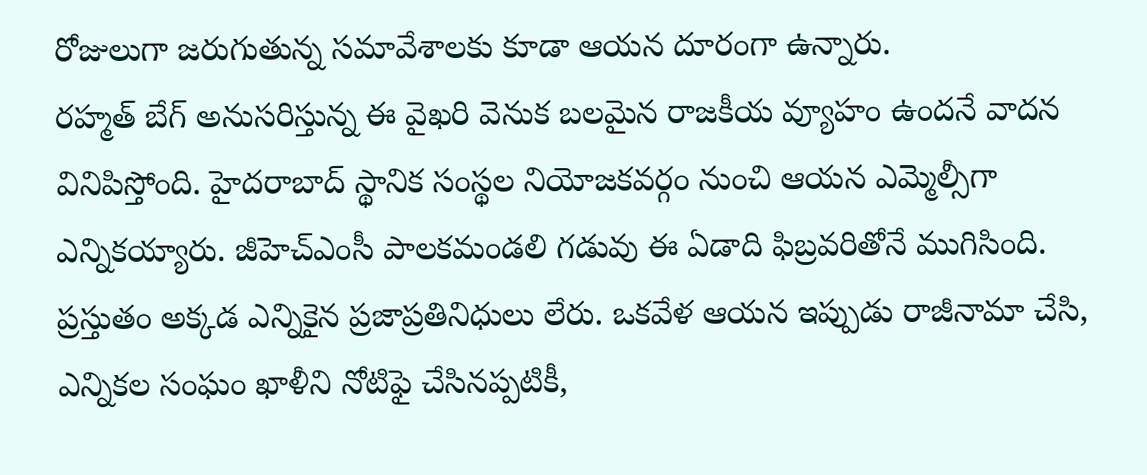రోజులుగా జరుగుతున్న సమావేశాలకు కూడా ఆయన దూరంగా ఉన్నారు.
రహ్మత్ బేగ్ అనుసరిస్తున్న ఈ వైఖరి వెనుక బలమైన రాజకీయ వ్యూహం ఉందనే వాదన వినిపిస్తోంది. హైదరాబాద్ స్థానిక సంస్థల నియోజకవర్గం నుంచి ఆయన ఎమ్మెల్సీగా ఎన్నికయ్యారు. జీహెచ్ఎంసీ పాలకమండలి గడువు ఈ ఏడాది ఫిబ్రవరితోనే ముగిసింది. ప్రస్తుతం అక్కడ ఎన్నికైన ప్రజాప్రతినిధులు లేరు. ఒకవేళ ఆయన ఇప్పుడు రాజీనామా చేసి, ఎన్నికల సంఘం ఖాళీని నోటిఫై చేసినప్పటికీ,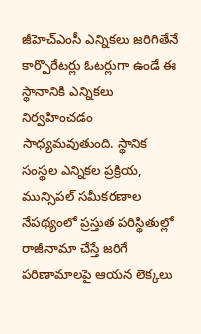జీహెచ్ఎంసీ ఎన్నికలు జరిగితేనే కార్పొరేటర్లు ఓటర్లుగా ఉండే ఈ స్థానానికి ఎన్నికలు నిర్వహించడం సాధ్యమవుతుంది. స్థానిక సంస్థల ఎన్నికల ప్రక్రియ, మున్సిపల్ సమీకరణాల నేపథ్యంలో ప్రస్తుత పరిస్థితుల్లో రాజీనామా చేస్తే జరిగే పరిణామాలపై ఆయన లెక్కలు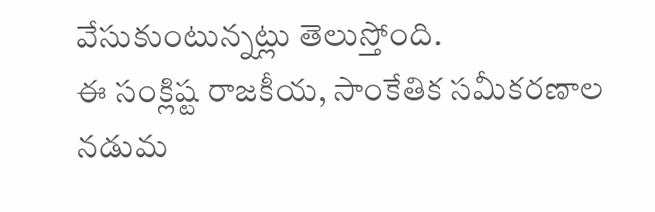వేసుకుంటున్నట్లు తెలుస్తోంది.
ఈ సంక్లిష్ట రాజకీయ, సాంకేతిక సమీకరణాల నడుమ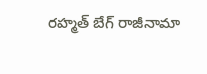రహ్మత్ బేగ్ రాజీనామా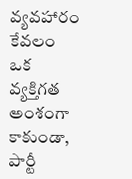వ్యవహారం కేవలం ఒక వ్యక్తిగత అంశంగా కాకుండా, పార్టీ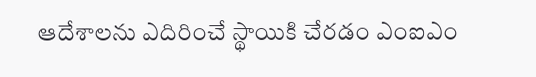ఆదేశాలను ఎదిరించే స్థాయికి చేరడం ఎంఐఎం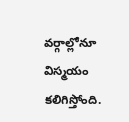వర్గాల్లోనూ విస్మయం కలిగిస్తోంది.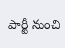పార్టీ నుంచి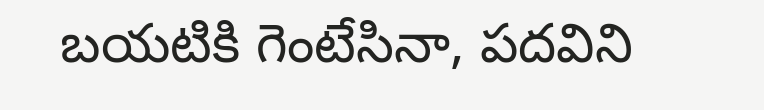బయటికి గెంటేసినా, పదవిని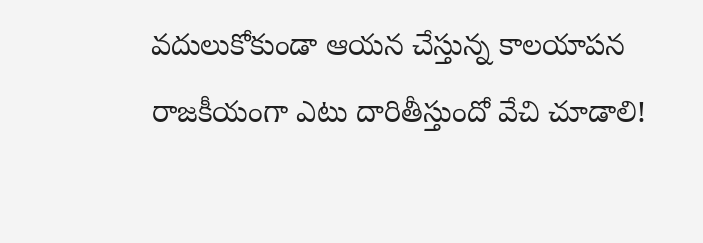వదులుకోకుండా ఆయన చేస్తున్న కాలయాపన రాజకీయంగా ఎటు దారితీస్తుందో వేచి చూడాలి!